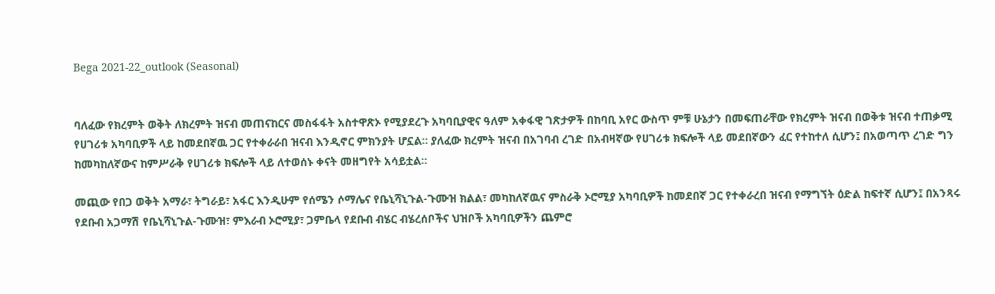Bega 2021-22_outlook (Seasonal)


ባለፈው የክረምት ወቅት ለክረምት ዝናብ መጠናከርና መስፋፋት አስተዋጽኦ የሚያደረጉ አካባቢያዊና ዓለም አቀፋዊ ገጽታዎች በከባቢ አየር ውስጥ ምቹ ሁኔታን በመፍጠራቸው የክረምት ዝናብ በወቅቱ ዝናብ ተጠቃሚ የሀገሪቱ አካባቢዎች ላይ ከመደበኛዉ ጋር የተቀራራበ ዝናብ እንዲኖር ምክንያት ሆኗል። ያለፈው ክረምት ዝናብ በአገባብ ረገድ በአብዛኛው የሀገሪቱ ክፍሎች ላይ መደበኛውን ፈር የተከተለ ሲሆን፤ በአወጣጥ ረገድ ግን ከመካከለኛውና ከምሥራቅ የሀገሪቱ ክፍሎች ላይ ለተወሰኑ ቀናት መዘግየት አሳይቷል።

መጪው የበጋ ወቅት አማራ፣ ትግራይ፣ አፋር እንዲሁም የሰሜን ሶማሌና የቤኒሻኒጉል-ጉሙዝ ክልል፣ መካከለኛዉና ምስራቅ ኦሮሚያ አካባቢዎች ከመደበኛ ጋር የተቀራረበ ዝናብ የማግኘት ዕድል ከፍተኛ ሲሆን፤ በአንጻሩ የደቡብ አጋማሽ የቤኒሻኒጉል-ጉሙዝ፣ ምእራብ ኦሮሚያ፣ ጋምቤላ የደቡብ ብሄር ብሄረሰቦችና ህዝቦች አካባቢዎችን ጨምሮ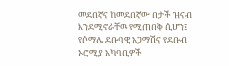መደበኛና ከመደበኛው በታች ዝናብ እንደሚኖራቸዉ የሚጠበቅ ሲሆን፤ የሶማሌ ደቡባዊ አጋማሽና የደቡብ ኦሮሚያ አካባቢዎች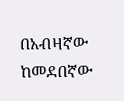በአብዛኛው ከመደበኛው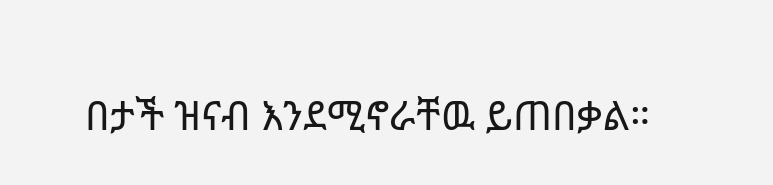በታች ዝናብ እንደሚኖራቸዉ ይጠበቃል።